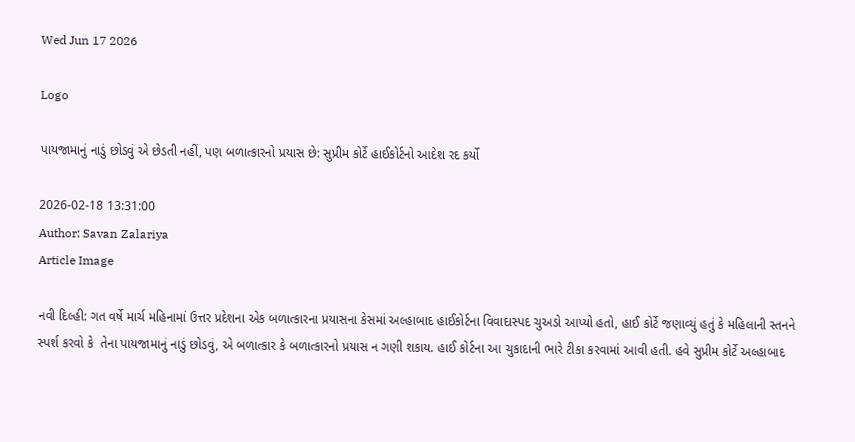Wed Jun 17 2026

Logo

પાયજામાનું નાડું છોડવું એ છેડતી નહીં, પણ બળાત્કારનો પ્રયાસ છે: સુપ્રીમ કોર્ટે હાઈકોર્ટનો આદેશ રદ કર્યો

2026-02-18 13:31:00
Author: Savan Zalariya
Article Image

નવી દિલ્હી: ગત વર્ષે માર્ચ મહિનામાં ઉત્તર પ્રદેશના એક બળાત્કારના પ્રયાસના કેસમાં અલ્હાબાદ હાઈકોર્ટના વિવાદાસ્પદ ચુઅડો આપ્યો હતો, હાઈ કોર્ટે જણાવ્યું હતું કે મહિલાની સ્તનને સ્પર્શ કરવો કે  તેના પાયજામાનું નાડું છોડવું, એ બળાત્કાર કે બળાત્કારનો પ્રયાસ ન ગણી શકાય. હાઈ કોર્ટના આ ચુકાદાની ભારે ટીકા કરવામાં આવી હતી. હવે સુપ્રીમ કોર્ટે અલ્હાબાદ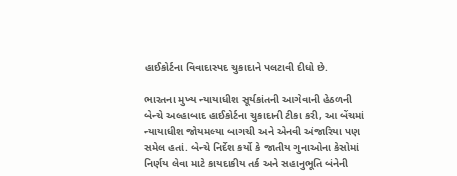હાઈકોર્ટના વિવાદાસ્પદ ચુકાદાને પલટાવી દીધો છે.

ભારતના મુખ્ય ન્યાયાધીશ સૂર્યકાંતની આગેવાની હેઠળની બેન્ચે અલ્હાબાદ હાઈકોર્ટના ચુકાદાની ટીકા કરી, આ બેંચમાં ન્યાયાધીશ જોયમલ્યા બાગચી અને એનવી અંજારિયા પણ સમેલ હતાં. બેન્ચે નિર્દેશ કર્યો કે જાતીય ગુનાઓના કેસોમાં નિર્ણય લેવા માટે કાયદાકીય તર્ક અને સહાનુભૂતિ બંનેની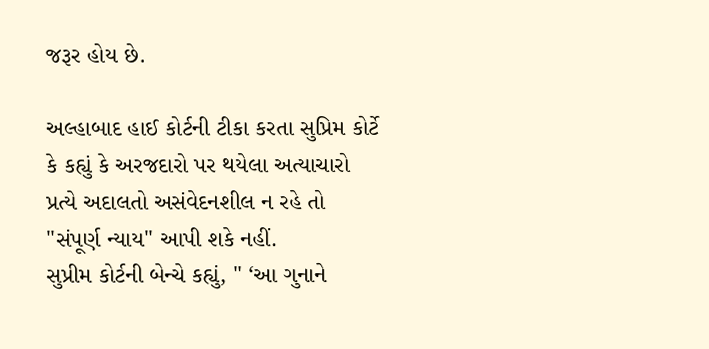જરૂર હોય છે.

અલ્હાબાદ હાઈ કોર્ટની ટીકા કરતા સુપ્રિમ કોર્ટે કે કહ્યું કે અરજદારો પર થયેલા અત્યાચારો પ્રત્યે અદાલતો અસંવેદનશીલ ન રહે તો "સંપૂર્ણ ન્યાય" આપી શકે નહીં.
સુપ્રીમ કોર્ટની બેન્ચે કહ્યું, " ‘આ ગુનાને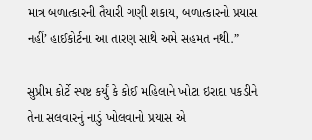માત્ર બળાત્કારની તૈયારી ગણી શકાય, બળાત્કારનો પ્રયાસ નહીં’ હાઈકોર્ટના આ તારણ સાથે અમે સહમત નથી.”

સુપ્રીમ કોર્ટે સ્પષ્ટ કર્યું કે કોઈ મહિલાને ખોટા ઇરાદા પકડીને તેના સલવારનું નાડું ખોલવાનો પ્રયાસ એ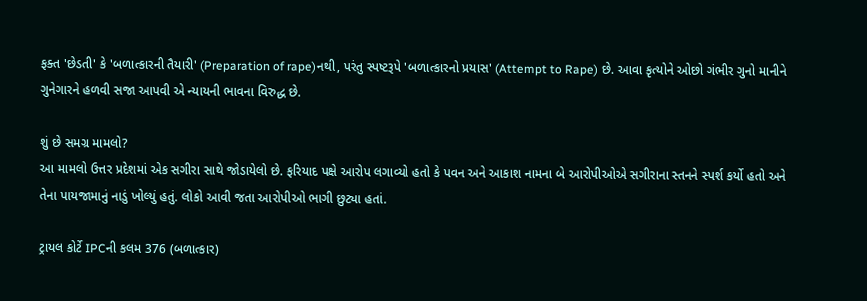ફક્ત 'છેડતી' કે 'બળાત્કારની તૈયારી' (Preparation of rape)નથી, પરંતુ સ્પષ્ટરૂપે 'બળાત્કારનો પ્રયાસ' (Attempt to Rape) છે. આવા કૃત્યોને ઓછો ગંભીર ગુનો માનીને ગુનેગારને હળવી સજા આપવી એ ન્યાયની ભાવના વિરુદ્ધ છે.

શું છે સમગ્ર મામલો?
આ મામલો ઉત્તર પ્રદેશમાં એક સગીરા સાથે જોડાયેલો છે. ફરિયાદ પક્ષે આરોપ લગાવ્યો હતો કે પવન અને આકાશ નામના બે આરોપીઓએ સગીરાના સ્તનને સ્પર્શ કર્યો હતો અને તેના પાયજામાનું નાડું ખોલ્યું હતું. લોકો આવી જતા આરોપીઓ ભાગી છુટ્યા હતાં.

ટ્રાયલ કોર્ટે IPCની કલમ 376 (બળાત્કાર)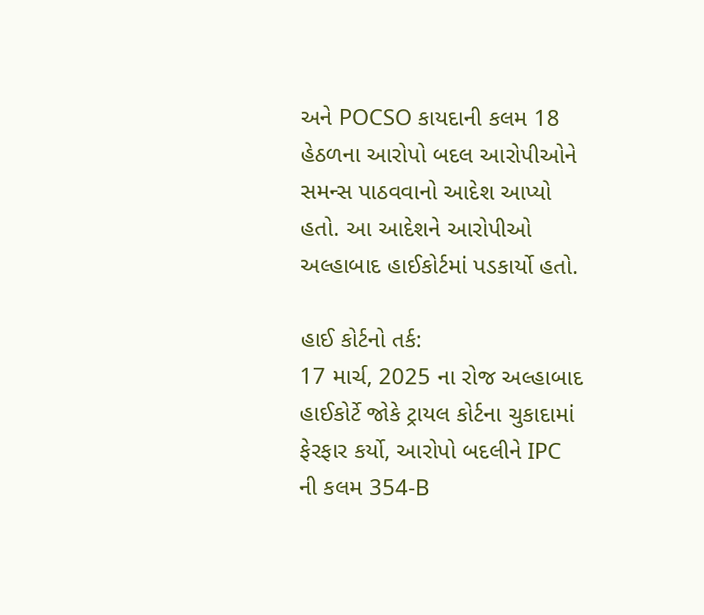અને POCSO કાયદાની કલમ 18 હેઠળના આરોપો બદલ આરોપીઓને સમન્સ પાઠવવાનો આદેશ આપ્યો હતો. આ આદેશને આરોપીઓ અલ્હાબાદ હાઈકોર્ટમાં પડકાર્યો હતો.

હાઈ કોર્ટનો તર્ક:
17 માર્ચ, 2025 ના રોજ અલ્હાબાદ હાઈકોર્ટે જોકે ટ્રાયલ કોર્ટના ચુકાદામાં ફેરફાર કર્યો, આરોપો બદલીને IPC ની કલમ 354-B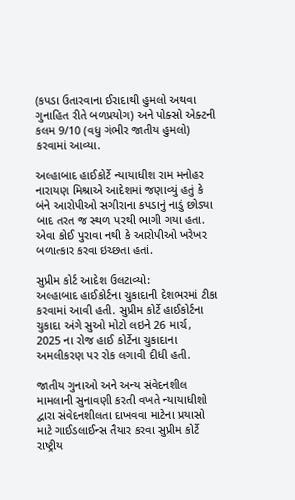(કપડા ઉતારવાના ઈરાદાથી હુમલો અથવા ગુનાહિત રીતે બળપ્રયોગ) અને પોક્સો એક્ટની કલમ 9/10 (વધુ ગંભીર જાતીય હુમલો) કરવામાં આવ્યા.

અલ્હાબાદ હાઈકોર્ટે ન્યાયાધીશ રામ મનોહર નારાયણ મિશ્રાએ આદેશમાં જણાવ્યું હતું કે બંને આરોપીઓ સગીરાના કપડાનું નાડું છોડ્યા બાદ તરત જ સ્થળ પરથી ભાગી ગયા હતા. એવા કોઈ પુરાવા નથી કે આરોપીઓ ખરેખર બળાત્કાર કરવા ઇચ્છતા હતાં.

સુપ્રીમ કોર્ટ આદેશ ઉલટાવ્યો:
અલ્હાબાદ હાઈકોર્ટના ચુકાદાની દેશભરમાં ટીકા કરવામાં આવી હતી. સુપ્રીમ કોર્ટે હાઈકોર્ટના ચુકાદા અંગે સુઓ મોટો લઇને 26 માર્ચ, 2025 ના રોજ હાઈ કોર્ટેના ચુકાદાના અમલીકરણ પર રોક લગાવી દીધી હતી.

જાતીય ગુનાઓ અને અન્ય સંવેદનશીલ મામલાની સુનાવણી કરતી વખતે ન્યાયાધીશો દ્વારા સંવેદનશીલતા દાખવવા માટેના પ્રયાસો માટે ગાઈડલાઈન્સ તૈયાર કરવા સુપ્રીમ કોર્ટે રાષ્ટ્રીય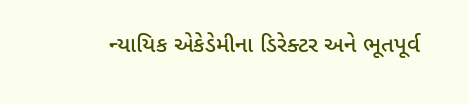ન્યાયિક એકેડેમીના ડિરેક્ટર અને ભૂતપૂર્વ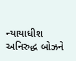ન્યાયાધીશ અનિરુદ્ધ બોઝને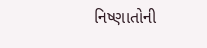નિષ્ણાતોની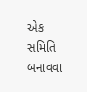એક સમિતિ બનાવવા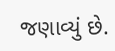જણાવ્યું છે.